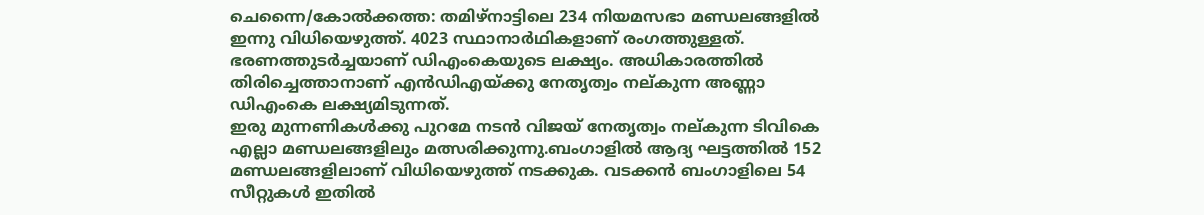ചെന്നൈ/കോൽക്കത്ത: തമിഴ്നാട്ടിലെ 234 നിയമസഭാ മണ്ഡലങ്ങളിൽ ഇന്നു വിധിയെഴുത്ത്. 4023 സ്ഥാനാർഥികളാണ് രംഗത്തുള്ളത്. ഭരണത്തുടർച്ചയാണ് ഡിഎംകെയുടെ ലക്ഷ്യം. അധികാരത്തിൽ തിരിച്ചെത്താനാണ് എൻഡിഎയ്ക്കു നേതൃത്വം നല്കുന്ന അണ്ണാ ഡിഎംകെ ലക്ഷ്യമിടുന്നത്.
ഇരു മുന്നണികൾക്കു പുറമേ നടൻ വിജയ് നേതൃത്വം നല്കുന്ന ടിവികെ എല്ലാ മണ്ഡലങ്ങളിലും മത്സരിക്കുന്നു.ബംഗാളിൽ ആദ്യ ഘട്ടത്തിൽ 152 മണ്ഡലങ്ങളിലാണ് വിധിയെഴുത്ത് നടക്കുക. വടക്കൻ ബംഗാളിലെ 54 സീറ്റുകൾ ഇതിൽ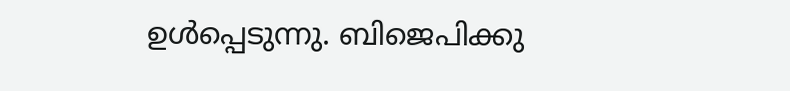ഉൾപ്പെടുന്നു. ബിജെപിക്കു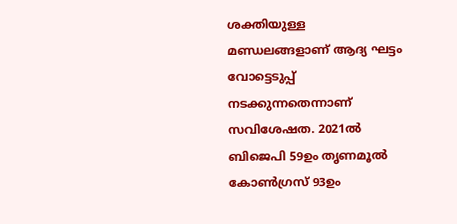ശക്തിയുള്ള മണ്ഡലങ്ങളാണ് ആദ്യ ഘട്ടം വോട്ടെടുപ്പ് നടക്കുന്നതെന്നാണ് സവിശേഷത. 2021ൽ ബിജെപി 59ഉം തൃണമൂൽ കോൺഗ്രസ് 93ഉം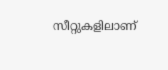സീറ്റുകളിലാണ്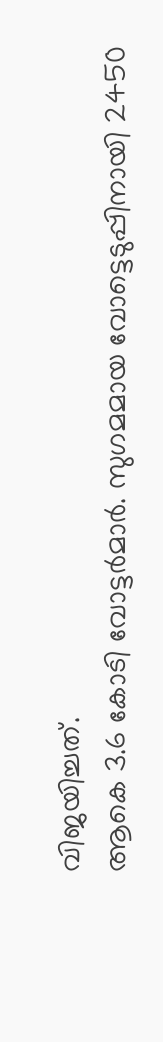വിജയിച്ചത്.
ആകെ 3.6 കോടി വോട്ടർമാർ. സുഗമമായ വോട്ടെടുപ്പിനായി 2450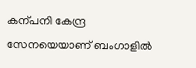കന്പനി കേന്ദ്ര സേനയെയാണ് ബംഗാളിൽ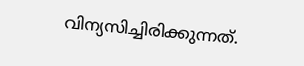വിന്യസിച്ചിരിക്കുന്നത്.